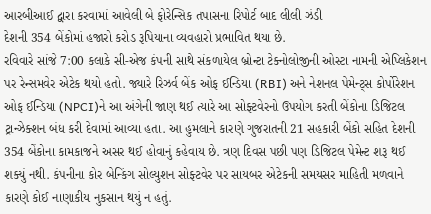આરબીઆઈ દ્વારા કરવામાં આવેલી બે ફોરેન્સિક તપાસના રિપોર્ટ બાદ લીલી ઝંડી
દેશની 354 બેંકોમાં હજારો કરોડ રૂપિયાના વ્યવહારો પ્રભાવિત થયા છે.
રવિવારે સાંજે 7:00 કલાકે સી-એજ કંપની સાથે સંકળાયેલ બ્રોન્ટા ટેક્નોલોજીની ઓસ્ટા નામની એપ્લિકેશન પર રેન્સમવેર એટેક થયો હતો. જ્યારે રિઝર્વ બેંક ઓફ ઈન્ડિયા (RBI) અને નેશનલ પેમેન્ટ્સ કોર્પોરેશન ઓફ ઈન્ડિયા (NPCI)ને આ અંગેની જાણ થઈ ત્યારે આ સોફ્ટવેરનો ઉપયોગ કરતી બેંકોના ડિજિટલ ટ્રાન્ઝેક્શન બંધ કરી દેવામાં આવ્યા હતા. આ હુમલાને કારણે ગુજરાતની 21 સહકારી બેંકો સહિત દેશની 354 બેંકોના કામકાજને અસર થઈ હોવાનું કહેવાય છે. ત્રણ દિવસ પછી પણ ડિજિટલ પેમેન્ટ શરૂ થઈ શક્યું નથી. કંપનીના કોર બેન્કિંગ સોલ્યુશન સોફ્ટવેર પર સાયબર એટેકની સમયસર માહિતી મળવાને કારણે કોઈ નાણાકીય નુકસાન થયું ન હતું.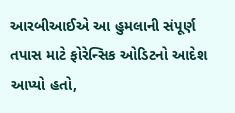આરબીઆઈએ આ હુમલાની સંપૂર્ણ તપાસ માટે ફોરેન્સિક ઓડિટનો આદેશ આપ્યો હતો,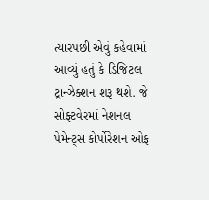ત્યારપછી એવું કહેવામાં આવ્યું હતું કે ડિજિટલ ટ્રાન્ઝેક્શન શરૂ થશે. જે સોફ્ટવેરમાં નેશનલ પેમેન્ટ્સ કોર્પોરેશન ઓફ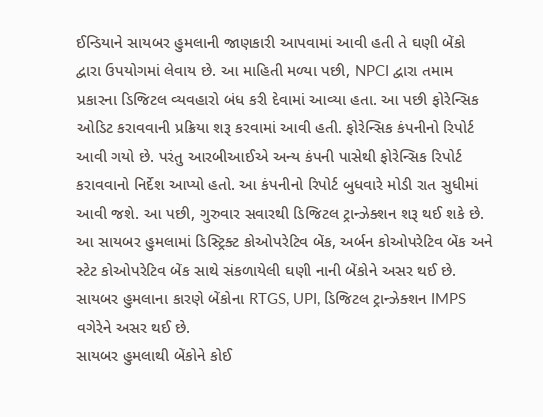ઈન્ડિયાને સાયબર હુમલાની જાણકારી આપવામાં આવી હતી તે ઘણી બેંકો દ્વારા ઉપયોગમાં લેવાય છે. આ માહિતી મળ્યા પછી, NPCI દ્વારા તમામ પ્રકારના ડિજિટલ વ્યવહારો બંધ કરી દેવામાં આવ્યા હતા. આ પછી ફોરેન્સિક ઓડિટ કરાવવાની પ્રક્રિયા શરૂ કરવામાં આવી હતી. ફોરેન્સિક કંપનીનો રિપોર્ટ આવી ગયો છે. પરંતુ આરબીઆઈએ અન્ય કંપની પાસેથી ફોરેન્સિક રિપોર્ટ કરાવવાનો નિર્દેશ આપ્યો હતો. આ કંપનીનો રિપોર્ટ બુધવારે મોડી રાત સુધીમાં આવી જશે. આ પછી, ગુરુવાર સવારથી ડિજિટલ ટ્રાન્ઝેક્શન શરૂ થઈ શકે છે. આ સાયબર હુમલામાં ડિસ્ટ્રિક્ટ કોઓપરેટિવ બેંક, અર્બન કોઓપરેટિવ બેંક અને સ્ટેટ કોઓપરેટિવ બેંક સાથે સંકળાયેલી ઘણી નાની બેંકોને અસર થઈ છે. સાયબર હુમલાના કારણે બેંકોના RTGS, UPI, ડિજિટલ ટ્રાન્ઝેક્શન IMPS વગેરેને અસર થઈ છે.
સાયબર હુમલાથી બેંકોને કોઈ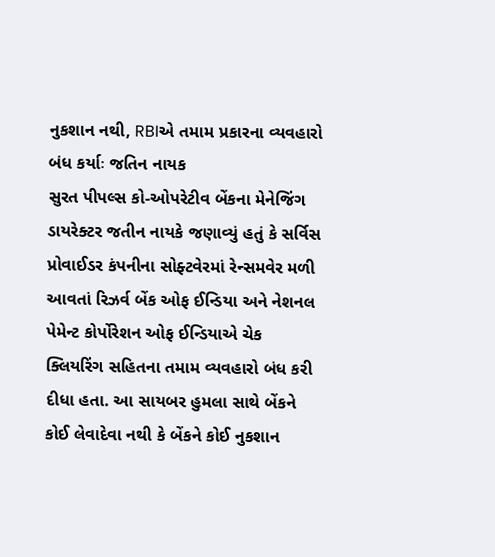નુકશાન નથી, RBIએ તમામ પ્રકારના વ્યવહારો બંધ કર્યાઃ જતિન નાયક
સુરત પીપલ્સ કો-ઓપરેટીવ બેંકના મેનેજિંગ ડાયરેક્ટર જતીન નાયકે જણાવ્યું હતું કે સર્વિસ પ્રોવાઈડર કંપનીના સોફ્ટવેરમાં રેન્સમવેર મળી આવતાં રિઝર્વ બેંક ઓફ ઈન્ડિયા અને નેશનલ પેમેન્ટ કોર્પોરેશન ઓફ ઈન્ડિયાએ ચેક ક્લિયરિંગ સહિતના તમામ વ્યવહારો બંધ કરી દીધા હતા. આ સાયબર હુમલા સાથે બેંકને કોઈ લેવાદેવા નથી કે બેંકને કોઈ નુકશાન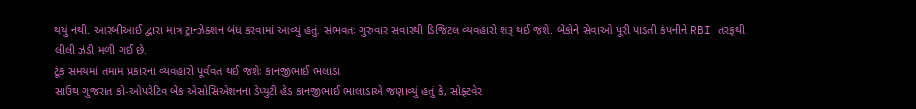થયું નથી. આરબીઆઈ દ્વારા માત્ર ટ્રાન્ઝેક્શન બંધ કરવામાં આવ્યું હતું. સંભવતઃ ગુરુવાર સવારથી ડિજિટલ વ્યવહારો શરૂ થઈ જશે. બેંકોને સેવાઓ પૂરી પાડતી કંપનીને RBI તરફથી લીલી ઝંડી મળી ગઈ છે.
ટૂંક સમયમાં તમામ પ્રકારના વ્યવહારો પૂર્વવત થઈ જશેઃ કાનજીભાઈ ભલાડા
સાઉથ ગુજરાત કો-ઓપરેટિવ બેંક એસોસિએશનના ડેપ્યુટી હેડ કાનજીભાઈ ભાલાડાએ જણાવ્યું હતું કે, સોફ્ટવેર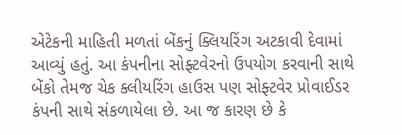એટેકની માહિતી મળતાં બેંકનું ક્લિયરિંગ અટકાવી દેવામાં આવ્યું હતું. આ કંપનીના સોફ્ટવેરનો ઉપયોગ કરવાની સાથે બેંકો તેમજ ચેક ક્લીયરિંગ હાઉસ પણ સોફ્ટવેર પ્રોવાઈડર કંપની સાથે સંકળાયેલા છે. આ જ કારણ છે કે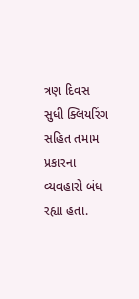ત્રણ દિવસ સુધી ક્લિયરિંગ સહિત તમામ પ્રકારના વ્યવહારો બંધ રહ્યા હતા.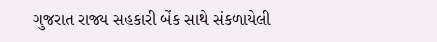ગુજરાત રાજ્ય સહકારી બેંક સાથે સંકળાયેલી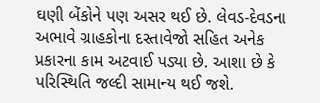ઘણી બેંકોને પણ અસર થઈ છે. લેવડ-દેવડના અભાવે ગ્રાહકોના દસ્તાવેજો સહિત અનેક પ્રકારના કામ અટવાઈ પડ્યા છે. આશા છે કે પરિસ્થિતિ જલ્દી સામાન્ય થઈ જશે.